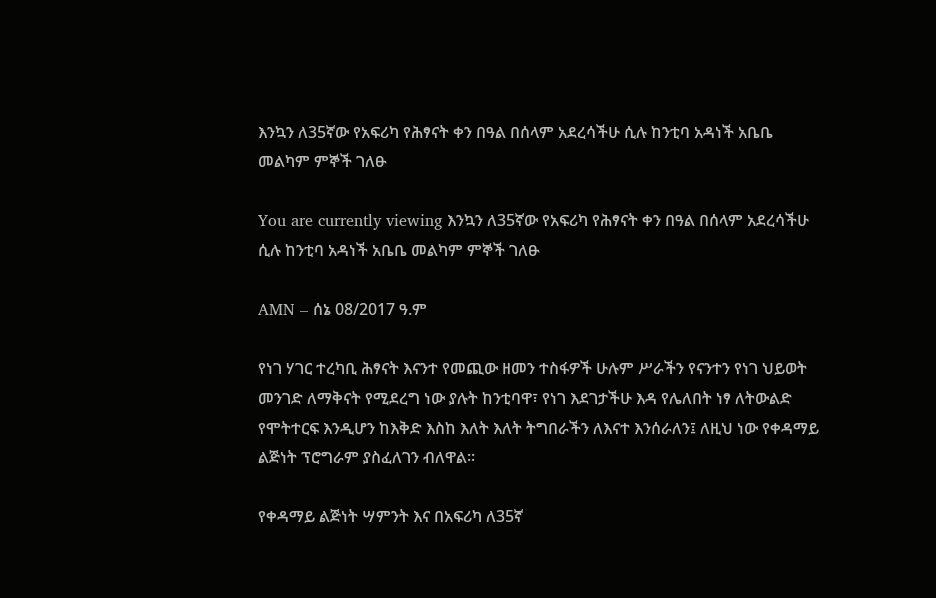እንኳን ለ35ኛው የአፍሪካ የሕፃናት ቀን በዓል በሰላም አደረሳችሁ ሲሉ ከንቲባ አዳነች አቤቤ መልካም ምኞች ገለፁ

You are currently viewing እንኳን ለ35ኛው የአፍሪካ የሕፃናት ቀን በዓል በሰላም አደረሳችሁ ሲሉ ከንቲባ አዳነች አቤቤ መልካም ምኞች ገለፁ

AMN – ሰኔ 08/2017 ዓ.ም

የነገ ሃገር ተረካቢ ሕፃናት እናንተ የመጪው ዘመን ተስፋዎች ሁሉም ሥራችን የናንተን የነገ ህይወት መንገድ ለማቅናት የሚደረግ ነው ያሉት ከንቲባዋ፣ የነገ እደገታችሁ እዳ የሌለበት ነፃ ለትውልድ የሞትተርፍ እንዲሆን ከእቅድ እስከ እለት እለት ትግበራችን ለእናተ እንሰራለን፤ ለዚህ ነው የቀዳማይ ልጅነት ፕሮግራም ያስፈለገን ብለዋል።

የቀዳማይ ልጅነት ሣምንት እና በአፍሪካ ለ35ኛ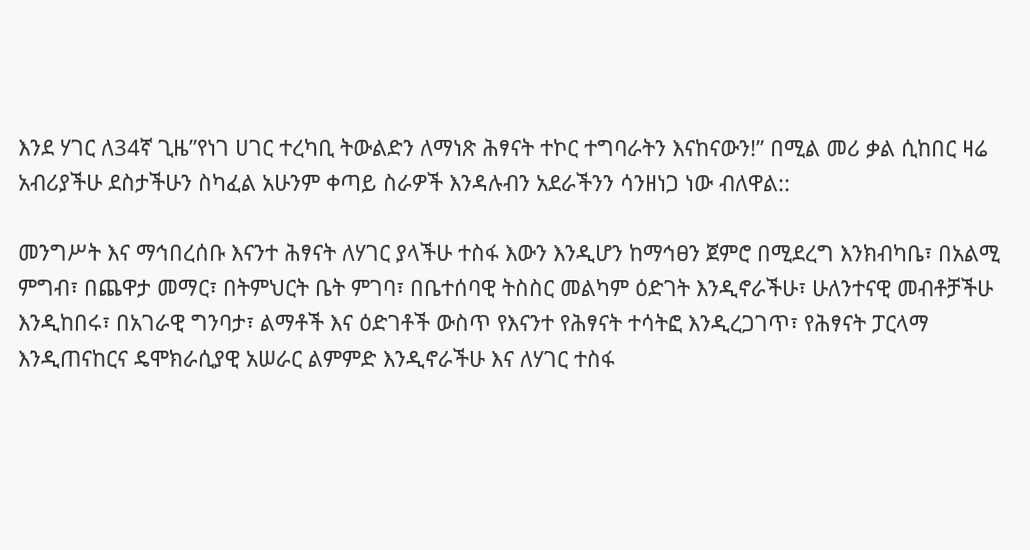እንደ ሃገር ለ34ኛ ጊዜ”የነገ ሀገር ተረካቢ ትውልድን ለማነጽ ሕፃናት ተኮር ተግባራትን እናከናውን!” በሚል መሪ ቃል ሲከበር ዛሬ አብሪያችሁ ደስታችሁን ስካፈል አሁንም ቀጣይ ስራዎች እንዳሉብን አደራችንን ሳንዘነጋ ነው ብለዋል::

መንግሥት እና ማኅበረሰቡ እናንተ ሕፃናት ለሃገር ያላችሁ ተስፋ እውን እንዲሆን ከማኅፀን ጀምሮ በሚደረግ እንክብካቤ፣ በአልሚ ምግብ፣ በጨዋታ መማር፣ በትምህርት ቤት ምገባ፣ በቤተሰባዊ ትስስር መልካም ዕድገት እንዲኖራችሁ፣ ሁለንተናዊ መብቶቻችሁ እንዲከበሩ፣ በአገራዊ ግንባታ፣ ልማቶች እና ዕድገቶች ውስጥ የእናንተ የሕፃናት ተሳትፎ እንዲረጋገጥ፣ የሕፃናት ፓርላማ እንዲጠናከርና ዴሞክራሲያዊ አሠራር ልምምድ እንዲኖራችሁ እና ለሃገር ተስፋ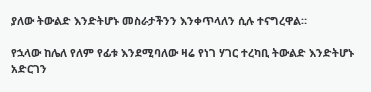ያለው ትውልድ እንድትሆኑ መስራታችንን እንቀጥላለን ሲሉ ተናግረዋል።

የኋላው ከሌለ የለም የፊቱ እንደሚባለው ዛሬ የነገ ሃገር ተረካቢ ትውልድ እንድትሆኑ አድርገን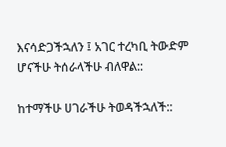እናሳድጋችኋለን ፤ አገር ተረካቢ ትውድም ሆናችሁ ትሰራላችሁ ብለዋል::

ከተማችሁ ሀገራችሁ ትወዳችኋለች::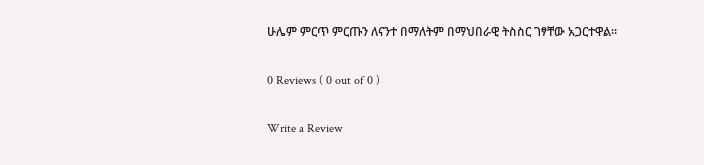ሁሌም ምርጥ ምርጡን ለናንተ በማለትም በማህበራዊ ትስስር ገፃቸው አጋርተዋል።

0 Reviews ( 0 out of 0 )

Write a Review